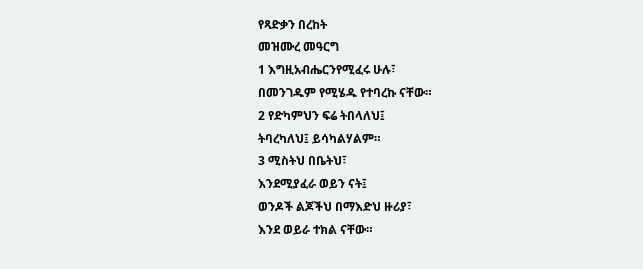የጻድቃን በረከት
መዝሙረ መዓርግ
1 እግዚአብሔርንየሚፈሩ ሁሉ፣
በመንገዱም የሚሄዱ የተባረኩ ናቸው።
2 የድካምህን ፍሬ ትበላለህ፤
ትባረካለህ፤ ይሳካልሃልም።
3 ሚስትህ በቤትህ፣
እንደሚያፈራ ወይን ናት፤
ወንዶች ልጆችህ በማእድህ ዙሪያ፣
እንደ ወይራ ተክል ናቸው።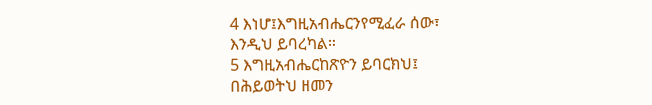4 እነሆ፤እግዚአብሔርንየሚፈራ ሰው፣
እንዲህ ይባረካል።
5 እግዚአብሔርከጽዮን ይባርክህ፤
በሕይወትህ ዘመን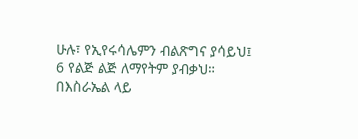ሁሉ፣ የኢየሩሳሌምን ብልጽግና ያሳይህ፤
6 የልጅ ልጅ ለማየትም ያብቃህ።
በእስራኤል ላይ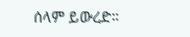ሰላም ይውረድ።